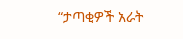“ታጣቂዎች አራት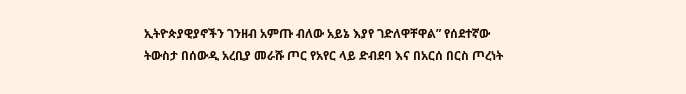ኢትዮጵያዊያኖችን ገንዘብ አምጡ ብለው አይኔ እያየ ገድለዋቸዋል” የሰደተኛው ትውስታ በሰውዲ አረቢያ መራሹ ጦር የአየር ላይ ድብደባ እና በአርሰ በርስ ጦረነት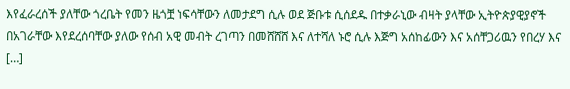እየፈራረሰች ያለቸው ጎረቤት የመን ዜጎቿ ነፍሳቸውን ለመታደግ ሲሉ ወደ ጅቡቱ ሲሰደዱ በተቃራኒው ብዛት ያላቸው ኢትዮጵያዊያኖች በአገራቸው እየደረሰባቸው ያለው የሰብ አዊ መብት ረገጣን በመሸሸሸ እና ለተሻለ ኑሮ ሲሉ እጅግ አሰከፊውን እና አሰቸጋሪዉን የበረሃ እና […]